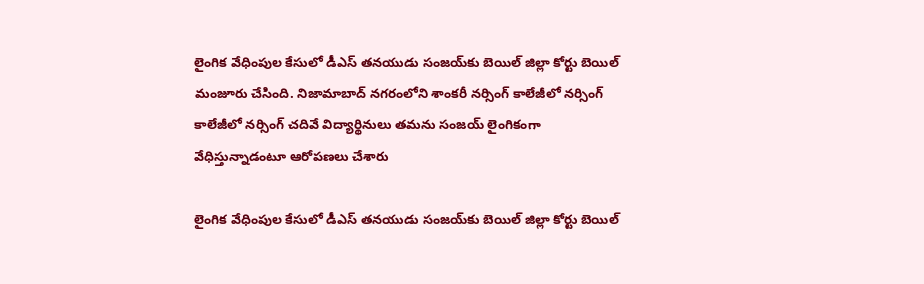లైంగిక వేధింపుల కేసులో డీఎస్ తనయుడు సంజయ్‌కు బెయిల్ జిల్లా కోర్టు బెయిల్ మంజూరు చేసింది. నిజామాబాద్ నగరంలోని శాంకరీ నర్సింగ్ కాలేజీలో నర్సింగ్ కాలేజీలో నర్సింగ్ చదివే విద్యార్థినులు తమను సంజయ్ లైంగికంగా వేధిస్తున్నాడంటూ ఆరోపణలు చేశారు

లైంగిక వేధింపుల కేసులో డీఎస్ తనయుడు సంజయ్‌కు బెయిల్ జిల్లా కోర్టు బెయిల్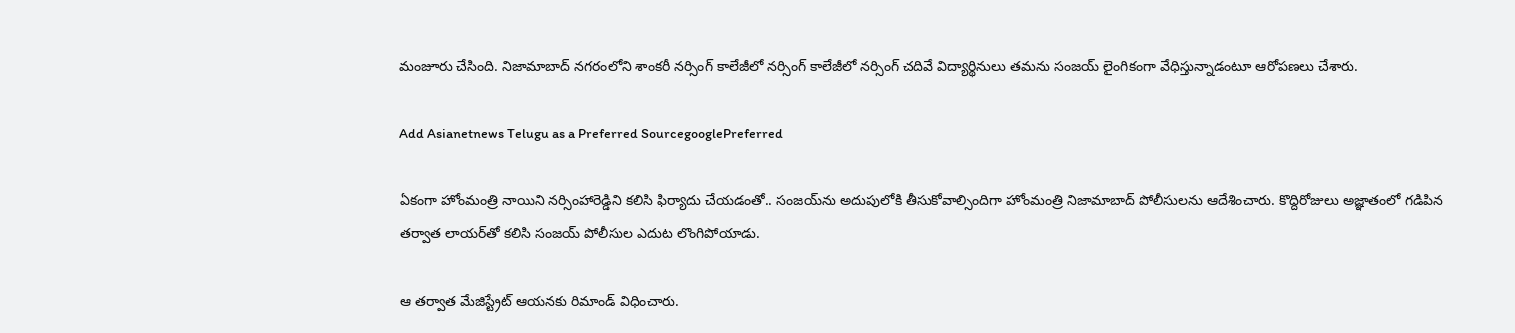మంజూరు చేసింది. నిజామాబాద్ నగరంలోని శాంకరీ నర్సింగ్ కాలేజీలో నర్సింగ్ కాలేజీలో నర్సింగ్ చదివే విద్యార్థినులు తమను సంజయ్ లైంగికంగా వేధిస్తున్నాడంటూ ఆరోపణలు చేశారు.

Add Asianetnews Telugu as a Preferred SourcegooglePreferred

ఏకంగా హోంమంత్రి నాయిని నర్సింహారెడ్డిని కలిసి ఫిర్యాదు చేయడంతో.. సంజయ్‌ను అదుపులోకి తీసుకోవాల్సిందిగా హోంమంత్రి నిజామాబాద్ పోలీసులను ఆదేశించారు. కొద్దిరోజులు అజ్ఞాతంలో గడిపిన తర్వాత లాయర్‌తో కలిసి సంజయ్ పోలీసుల ఎదుట లొంగిపోయాడు.

ఆ తర్వాత మేజిస్ట్రేట్ ఆయనకు రిమాండ్ విధించారు.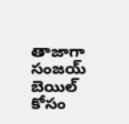తాజాగా సంజయ్ బెయిల్ కోసం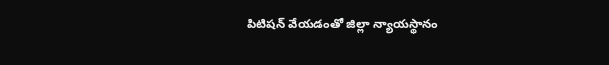పిటిషన్ వేయడంతో జిల్లా న్యాయస్థానం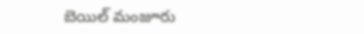బెయిల్ మంజూరు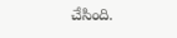చేసింది.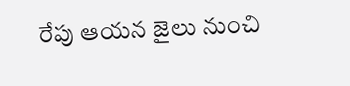రేపు ఆయన జైలు నుంచి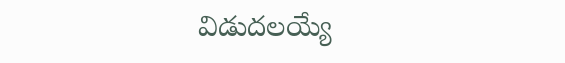విడుదలయ్యే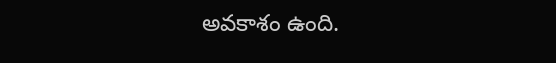అవకాశం ఉంది.